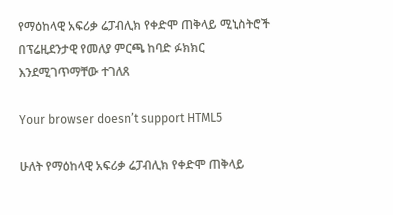የማዕከላዊ አፍሪቃ ሬፓብሊክ የቀድሞ ጠቅላይ ሚኒስትሮች በፕሬዚደንታዊ የመለያ ምርጫ ከባድ ፉክክር እንደሚገጥማቸው ተገለጸ

Your browser doesn’t support HTML5

ሁለት የማዕከላዊ አፍሪቃ ሬፓብሊክ የቀድሞ ጠቅላይ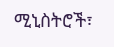ሚኒስትሮች፣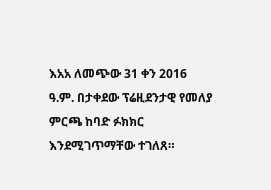እአአ ለመጭው 31 ቀን 2016 ዓ.ም. በታቀደው ፕሬዚደንታዊ የመለያ ምርጫ ከባድ ፉክክር እንደሚገጥማቸው ተገለጸ።